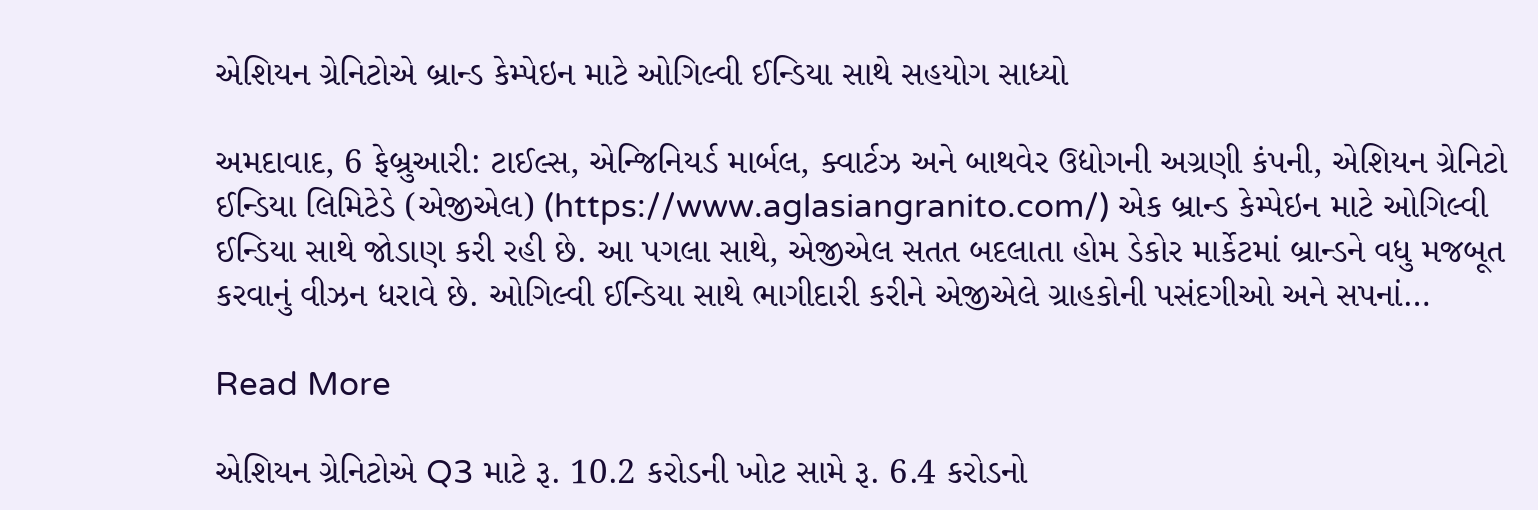એશિયન ગ્રેનિટોએ બ્રાન્ડ કેમ્પેઇન માટે ઓગિલ્વી ઈન્ડિયા સાથે સહયોગ સાધ્યો

અમદાવાદ, 6 ફેબ્રુઆરી: ટાઈલ્સ, એન્જિનિયર્ડ માર્બલ, ક્વાર્ટઝ અને બાથવેર ઉદ્યોગની અગ્રણી કંપની, એશિયન ગ્રેનિટો ઈન્ડિયા લિમિટેડે (એજીએલ) (https://www.aglasiangranito.com/) એક બ્રાન્ડ કેમ્પેઇન માટે ઓગિલ્વી ઈન્ડિયા સાથે જોડાણ કરી રહી છે. આ પગલા સાથે, એજીએલ સતત બદલાતા હોમ ડેકોર માર્કેટમાં બ્રાન્ડને વધુ મજબૂત કરવાનું વીઝન ધરાવે છે. ઓગિલ્વી ઈન્ડિયા સાથે ભાગીદારી કરીને એજીએલે ગ્રાહકોની પસંદગીઓ અને સપનાં…

Read More

એશિયન ગ્રેનિટોએ Q3 માટે રૂ. 10.2 કરોડની ખોટ સામે રૂ. 6.4 કરોડનો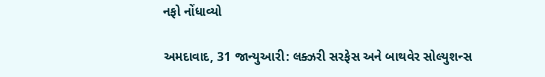નફો નોંધાવ્યો

અમદાવાદ, 31 જાન્યુઆરી: લક્ઝરી સરફેસ અને બાથવેર સોલ્યુશન્સ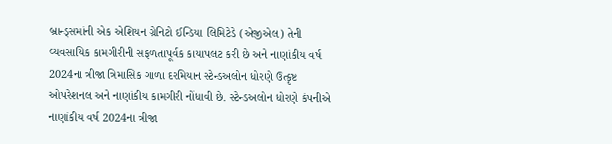બ્રાન્ડ્સમાંની એક એશિયન ગ્રેનિટો ઈન્ડિયા લિમિટેડે (એજીએલ) તેની વ્યવસાયિક કામગીરીની સફળતાપૂર્વક કાયાપલટ કરી છે અને નાણાંકીય વર્ષ 2024ના ત્રીજા ત્રિમાસિક ગાળા દરમિયાન સ્ટેન્ડઅલોન ધોરણે ઉત્કૃષ્ટ ઓપરેશનલ અને નાણાંકીય કામગીરી નોંધાવી છે. સ્ટેન્ડઅલોન ધોરણે કંપનીએ નાણાંકીય વર્ષ 2024ના ત્રીજા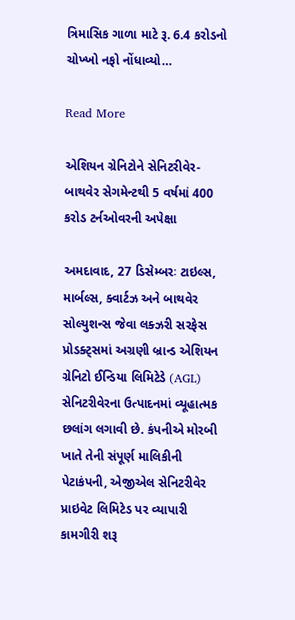ત્રિમાસિક ગાળા માટે રૂ. 6.4 કરોડનો ચોખ્ખો નફો નોંધાવ્યો…

Read More

એશિયન ગ્રેનિટોને સેનિટરીવેર-બાથવેર સેગમેન્ટથી 5 વર્ષમાં 400 કરોડ ટર્નઓવરની અપેક્ષા

અમદાવાદ, 27 ડિસેમ્બરઃ ટાઇલ્સ, માર્બલ્સ, ક્વાર્ટઝ અને બાથવેર સોલ્યુશન્સ જેવા લક્ઝરી સરફેસ પ્રોડક્ટ્સમાં અગ્રણી બ્રાન્ડ એશિયન ગ્રેનિટો ઈન્ડિયા લિમિટેડે (AGL) સેનિટરીવેરના ઉત્પાદનમાં વ્યૂહાત્મક છલાંગ લગાવી છે. કંપનીએ મોરબી ખાતે તેની સંપૂર્ણ માલિકીની પેટાકંપની, એજીએલ સેનિટરીવેર પ્રાઇવેટ લિમિટેડ પર વ્યાપારી કામગીરી શરૂ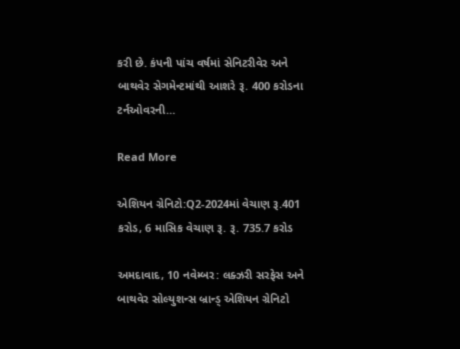કરી છે. કંપની પાંચ વર્ષમાં સેનિટરીવેર અને બાથવેર સેગમેન્ટમાંથી આશરે રૂ. 400 કરોડના ટર્નઓવરની…

Read More

એશિયન ગ્રેનિટો:Q2-2024માં વેચાણ રૂ.401 કરોડ, 6 માસિક વેચાણ રૂ. રૂ. 735.7 કરોડ

અમદાવાદ, 10 નવેમ્બર: લક્ઝરી સરફેસ અને બાથવેર સોલ્યુશન્સ બ્રાન્ડ્ એશિયન ગ્રેનિટો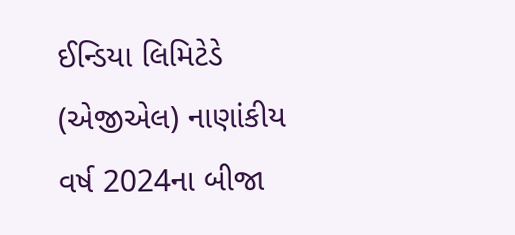ઈન્ડિયા લિમિટેડે (એજીએલ) નાણાંકીય વર્ષ 2024ના બીજા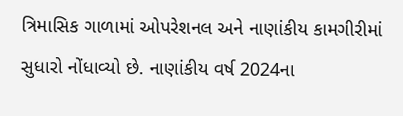ત્રિમાસિક ગાળામાં ઓપરેશનલ અને નાણાંકીય કામગીરીમાં સુધારો નોંધાવ્યો છે. નાણાંકીય વર્ષ 2024ના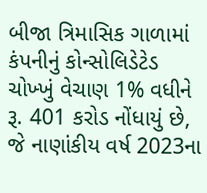બીજા ત્રિમાસિક ગાળામાં કંપનીનું કોન્સોલિડેટેડ ચોખ્ખું વેચાણ 1% વધીને રૂ. 401 કરોડ નોંધાયું છે, જે નાણાંકીય વર્ષ 2023ના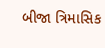બીજા ત્રિમાસિક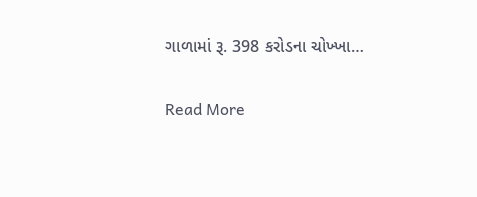ગાળામાં રૂ. 398 કરોડના ચોખ્ખા…

Read More